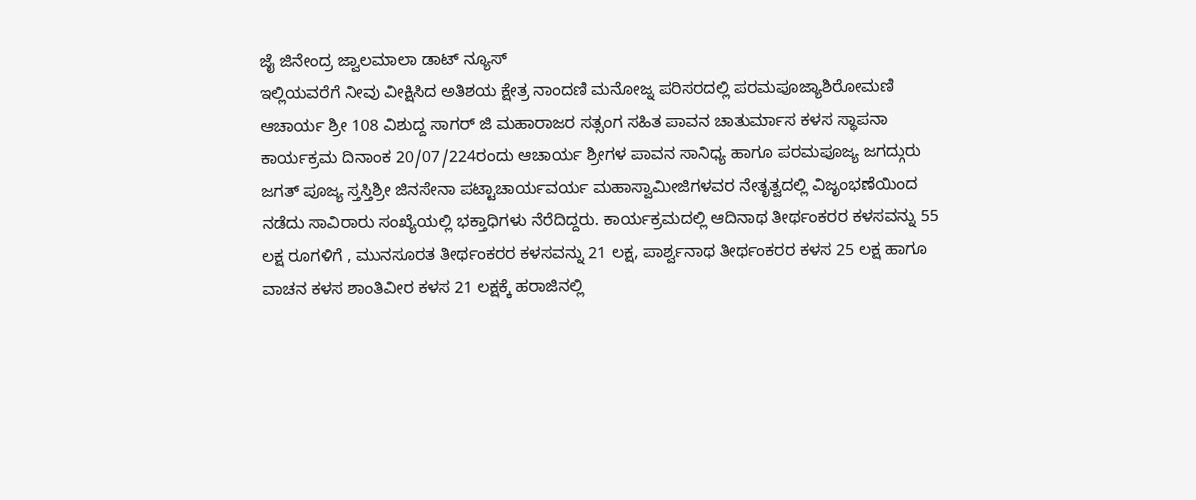ಜೈ ಜಿನೇಂದ್ರ ಜ್ವಾಲಮಾಲಾ ಡಾಟ್ ನ್ಯೂಸ್
ಇಲ್ಲಿಯವರೆಗೆ ನೀವು ವೀಕ್ಷಿಸಿದ ಅತಿಶಯ ಕ್ಷೇತ್ರ ನಾಂದಣಿ ಮನೋಜ್ನ ಪರಿಸರದಲ್ಲಿ ಪರಮಪೂಜ್ಯಾಶಿರೋಮಣಿ ಆಚಾರ್ಯ ಶ್ರೀ 108 ವಿಶುದ್ದ ಸಾಗರ್ ಜಿ ಮಹಾರಾಜರ ಸತ್ಸಂಗ ಸಹಿತ ಪಾವನ ಚಾತುರ್ಮಾಸ ಕಳಸ ಸ್ಥಾಪನಾ ಕಾರ್ಯಕ್ರಮ ದಿನಾಂಕ 20/07/224ರಂದು ಆಚಾರ್ಯ ಶ್ರೀಗಳ ಪಾವನ ಸಾನಿಧ್ಯ ಹಾಗೂ ಪರಮಪೂಜ್ಯ ಜಗದ್ಗುರು ಜಗತ್ ಪೂಜ್ಯ ಸ್ತಸ್ತಿಶ್ರೀ ಜಿನಸೇನಾ ಪಟ್ಟಾಚಾರ್ಯವರ್ಯ ಮಹಾಸ್ವಾಮೀಜಿಗಳವರ ನೇತೃತ್ವದಲ್ಲಿ ವಿಜೃಂಭಣೆಯಿಂದ ನಡೆದು ಸಾವಿರಾರು ಸಂಖ್ಯೆಯಲ್ಲಿ ಭಕ್ತಾಧಿಗಳು ನೆರೆದಿದ್ದರು. ಕಾರ್ಯಕ್ರಮದಲ್ಲಿ ಆದಿನಾಥ ತೀರ್ಥಂಕರರ ಕಳಸವನ್ನು 55 ಲಕ್ಷ ರೂಗಳಿಗೆ , ಮುನಸೂರತ ತೀರ್ಥಂಕರರ ಕಳಸವನ್ನು 21 ಲಕ್ಷ, ಪಾರ್ಶ್ವನಾಥ ತೀರ್ಥಂಕರರ ಕಳಸ 25 ಲಕ್ಷ ಹಾಗೂ ವಾಚನ ಕಳಸ ಶಾಂತಿವೀರ ಕಳಸ 21 ಲಕ್ಷಕ್ಕೆ ಹರಾಜಿನಲ್ಲಿ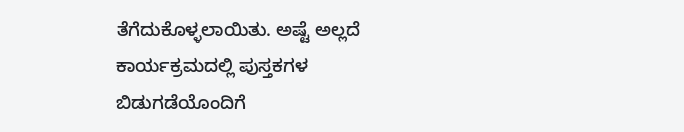ತೆಗೆದುಕೊಳ್ಳಲಾಯಿತು. ಅಷ್ಟೆ ಅಲ್ಲದೆ ಕಾರ್ಯಕ್ರಮದಲ್ಲಿ ಪುಸ್ತಕಗಳ ಬಿಡುಗಡೆಯೊಂದಿಗೆ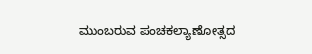ಮುಂಬರುವ ಪಂಚಕಲ್ಯಾಣೋತ್ಸದ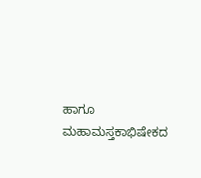ಹಾಗೂ ಮಹಾಮಸ್ತಕಾಭಿಷೇಕದ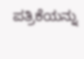ಪತ್ರಿಕೆಯನ್ನು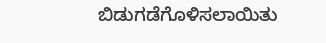ಬಿಡುಗಡೆಗೊಳಿಸಲಾಯಿತು